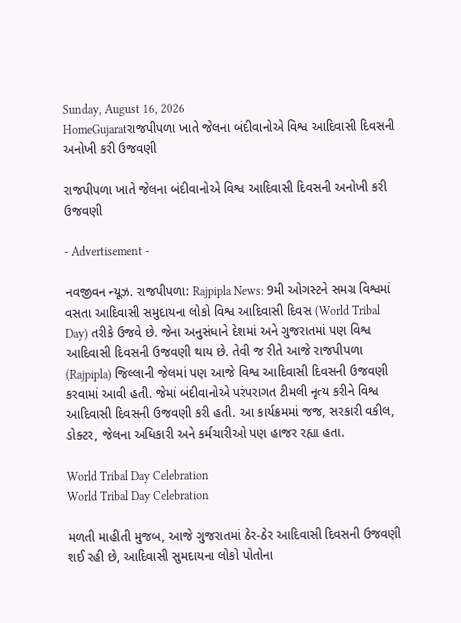Sunday, August 16, 2026
HomeGujaratરાજપીપળા ખાતે જેલના બંદીવાનોએ વિશ્વ આદિવાસી દિવસની અનોખી કરી ઉજવણી

રાજપીપળા ખાતે જેલના બંદીવાનોએ વિશ્વ આદિવાસી દિવસની અનોખી કરી ઉજવણી

- Advertisement -

નવજીવન ન્યૂઝ. રાજપીપળા: Rajpipla News: 9મી ઓગસ્ટને સમગ્ર વિશ્વમાં વસતા આદિવાસી સમુદાયના લોકો વિશ્વ આદિવાસી દિવસ (World Tribal Day) તરીકે ઉજવે છે. જેના અનુસંધાને દેશમાં અને ગુજરાતમાં પણ વિશ્વ આદિવાસી દિવસની ઉજવણી થાય છે. તેવી જ રીતે આજે રાજપીપળા (Rajpipla) જિલ્લાની જેલમાં પણ આજે વિશ્વ આદિવાસી દિવસની ઉજવણી કરવામાં આવી હતી. જેમાં બંદીવાનોએ પરંપરાગત ટીમલી નૃત્ય કરીને વિશ્વ આદિવાસી દિવસની ઉજવણી કરી હતી. આ કાર્યક્રમમાં જજ, સરકારી વકીલ, ડોક્ટર, જેલના અધિકારી અને કર્મચારીઓ પણ હાજર રહ્યા હતા.

World Tribal Day Celebration
World Tribal Day Celebration

મળતી માહીતી મુજબ, આજે ગુજરાતમાં ઠેર-ઠેર આદિવાસી દિવસની ઉજવણી શઈ રહી છે, આદિવાસી સુમદાયના લોકો પોતોના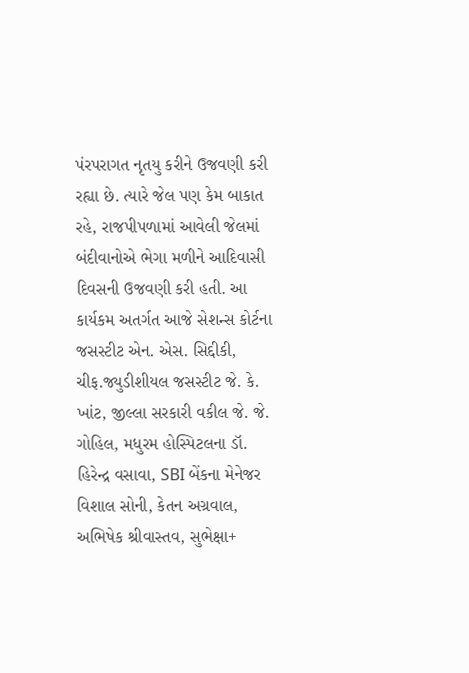પંરપરાગત નૃતયુ કરીને ઉજવણી કરી રહ્યા છે. ત્યારે જેલ પણ કેમ બાકાત રહે, રાજપીપળામાં આવેલી જેલમાં બંદીવાનોએ ભેગા મળીને આદિવાસી દિવસની ઉજવણી કરી હતી. આ કાર્યકમ અતર્ગત આજે સેશન્સ કોર્ટના જસસ્ટીટ એન. એસ. સિદ્દીકી, ચીફ.જ્યુડીશીયલ જસસ્ટીટ જે. કે. ખાંટ, જીલ્લા સરકારી વકીલ જે. જે. ગોહિલ, મધુરમ હોસ્પિટલના ડૉ. હિરેન્દ્ર વસાવા, SBI બેંકના મેનેજર વિશાલ સોની, કેતન અગ્રવાલ, અભિષેક શ્રીવાસ્તવ, સુભેક્ષા+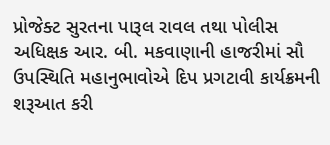પ્રોજેક્ટ સુરતના પારૂલ રાવલ તથા પોલીસ અધિક્ષક આર. બી. મકવાણાની હાજરીમાં સૌ ઉપસ્થિતિ મહાનુભાવોએ દિપ પ્રગટાવી કાર્યક્રમની શરૂઆત કરી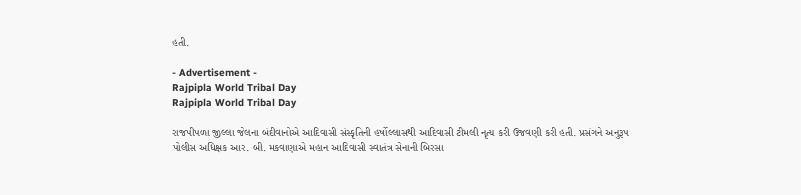હતી.

- Advertisement -
Rajpipla World Tribal Day
Rajpipla World Tribal Day

રાજપીપળા જીલ્લા જેલના બંદીવાનોએ આદિવાસી સંસ્કૃતિની હર્ષોલ્લાસથી આદિવાસી ટીમલી નૃત્ય કરી ઉજવણી કરી હતી. પ્રસંગને અનુરૂપ પોલીસ અધિક્ષક આર. બી. મકવાણાએ મહાન આદિવાસી સ્વાતંત્ર સેનાની બિરસા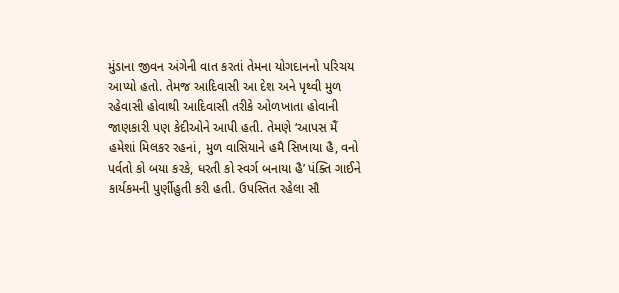મુંડાના જીવન અંગેની વાત કરતાં તેમના યોગદાનનો પરિચય આપ્યો હતો. તેમજ આદિવાસી આ દેશ અને પૃથ્વી મુળ રહેવાસી હોવાથી આદિવાસી તરીકે ઓળખાતા હોવાની જાણકારી પણ કેદીઓને આપી હતી. તેમણે ‘આપસ મૈં હમેશાં મિલકર રહનાં, મુળ વાસિયાને હમૈ સિખાયા હૈ, વનો પર્વતો કો બયા કરકે, ધરતી કો સ્વર્ગ બનાયા હૈ’ પંક્તિ ગાઈને કાર્યકમની પુર્ણીહુતી કરી હતી. ઉપસ્તિત રહેલા સૌ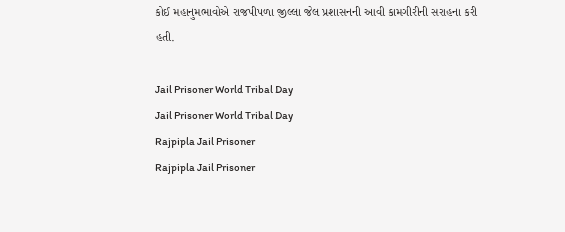કોઈ મહાનુમભાવોએ રાજપીપળા જીલ્લા જેલ પ્રશાસનની આવી કામગીરીની સરાહના કરી હતી.

Jail Prisoner World Tribal Day
Jail Prisoner World Tribal Day
Rajpipla Jail Prisoner
Rajpipla Jail Prisoner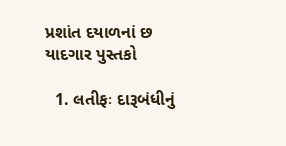પ્રશાંત દયાળનાં છ યાદગાર પુસ્તકો

  1. લતીફઃ દારૂબંધીનું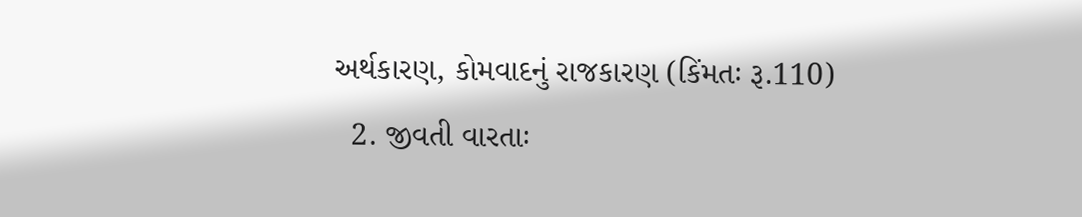અર્થકારણ, કોમવાદનું રાજકારણ (કિંમતઃ રૂ.110)
  2. જીવતી વારતાઃ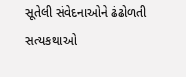સૂતેલી સંવેદનાઓને ઢંઢોળતી સત્યકથાઓ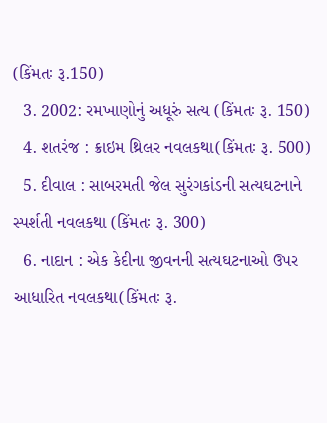(કિંમતઃ રૂ.150)
  3. 2002: રમખાણોનું અધૂરું સત્ય (કિંમતઃ રૂ. 150)
  4. શતરંજ : ક્રાઇમ થ્રિલર નવલકથા(કિંમતઃ રૂ. 500)
  5. દીવાલ : સાબરમતી જેલ સુરંગકાંડની સત્યઘટનાને સ્પર્શતી નવલકથા (કિંમતઃ રૂ. 300)
  6. નાદાન : એક કેદીના જીવનની સત્યઘટનાઓ ઉપર આધારિત નવલકથા(કિંમતઃ રૂ.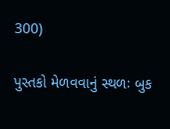300)

પુસ્તકો મેળવવાનું સ્થળઃ બુક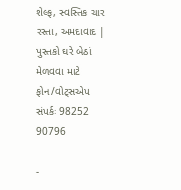શેલ્ફ, સ્વસ્તિક ચાર રસ્તા, અમદાવાદ | પુસ્તકો ઘરે બેઠાં મેળવવા માટે ફોન/વોટ્સએપ સંપર્કઃ 98252 90796

-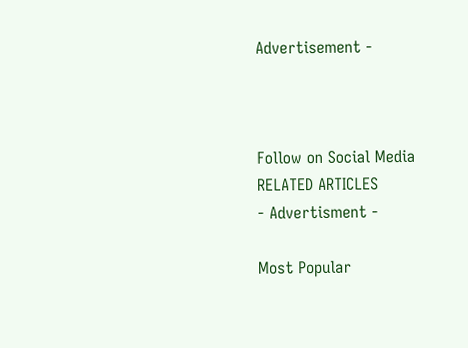Advertisement -



Follow on Social Media
RELATED ARTICLES
- Advertisment -

Most Popular